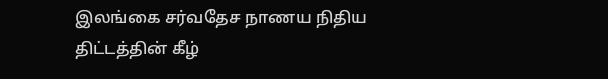இலங்கை சர்வதேச நாணய நிதிய திட்டத்தின் கீழ்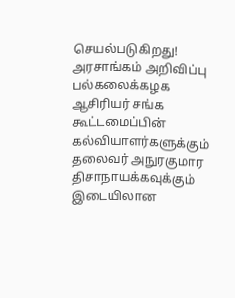செயல்படுகிறது! அரசாங்கம் அறிவிப்பு
பல்கலைக்கழக ஆசிரியர் சங்க கூட்டமைப்பின் கல்வியாளர்களுக்கும் தலைவர் அநுரகுமார திசாநாயக்கவுக்கும் இடையிலான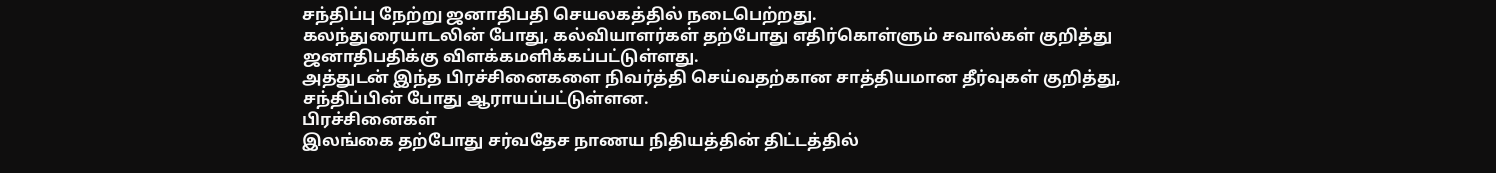சந்திப்பு நேற்று ஜனாதிபதி செயலகத்தில் நடைபெற்றது.
கலந்துரையாடலின் போது, கல்வியாளர்கள் தற்போது எதிர்கொள்ளும் சவால்கள் குறித்து ஜனாதிபதிக்கு விளக்கமளிக்கப்பட்டுள்ளது.
அத்துடன் இந்த பிரச்சினைகளை நிவர்த்தி செய்வதற்கான சாத்தியமான தீர்வுகள் குறித்து, சந்திப்பின் போது ஆராயப்பட்டுள்ளன.
பிரச்சினைகள்
இலங்கை தற்போது சர்வதேச நாணய நிதியத்தின் திட்டத்தில்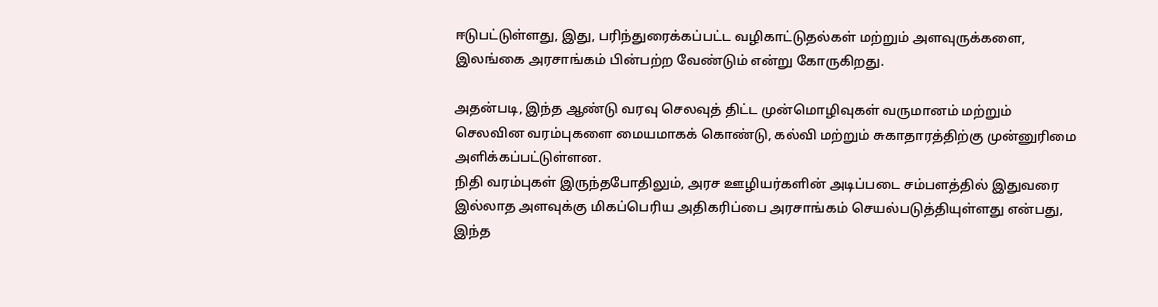ஈடுபட்டுள்ளது, இது, பரிந்துரைக்கப்பட்ட வழிகாட்டுதல்கள் மற்றும் அளவுருக்களை, இலங்கை அரசாங்கம் பின்பற்ற வேண்டும் என்று கோருகிறது.

அதன்படி, இந்த ஆண்டு வரவு செலவுத் திட்ட முன்மொழிவுகள் வருமானம் மற்றும் செலவின வரம்புகளை மையமாகக் கொண்டு, கல்வி மற்றும் சுகாதாரத்திற்கு முன்னுரிமை அளிக்கப்பட்டுள்ளன.
நிதி வரம்புகள் இருந்தபோதிலும், அரச ஊழியர்களின் அடிப்படை சம்பளத்தில் இதுவரை இல்லாத அளவுக்கு மிகப்பெரிய அதிகரிப்பை அரசாங்கம் செயல்படுத்தியுள்ளது என்பது, இந்த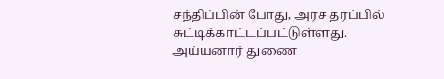சந்திப்பின் போது, அரச தரப்பில் சுட்டிக்காட்டப்பட்டுள்ளது.
அய்யனார் துணை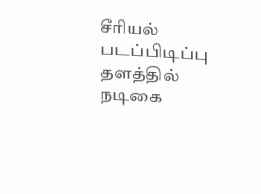சீரியல் படப்பிடிப்பு தளத்தில் நடிகை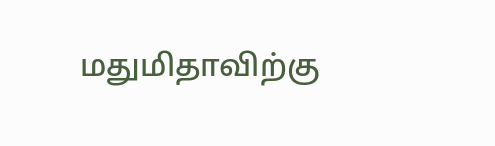மதுமிதாவிற்கு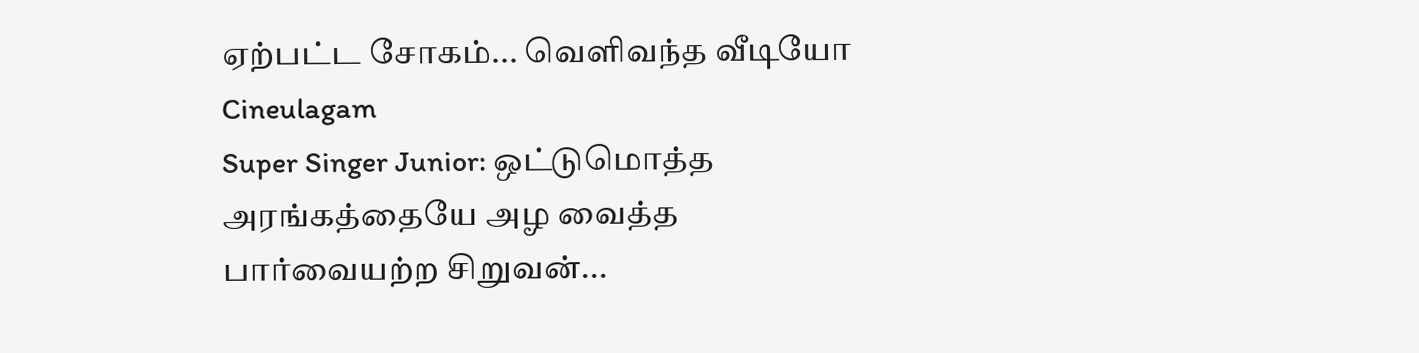ஏற்பட்ட சோகம்... வெளிவந்த வீடியோ Cineulagam
Super Singer Junior: ஒட்டுமொத்த அரங்கத்தையே அழ வைத்த பார்வையற்ற சிறுவன்...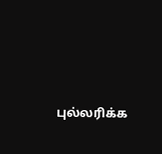புல்லரிக்க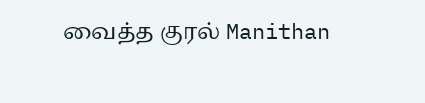வைத்த குரல் Manithan